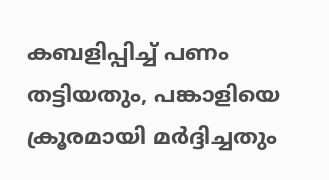കബളിപ്പിച്ച് പണം തട്ടിയതും, പങ്കാളിയെ ക്രൂരമായി മര്‍ദ്ദിച്ചതും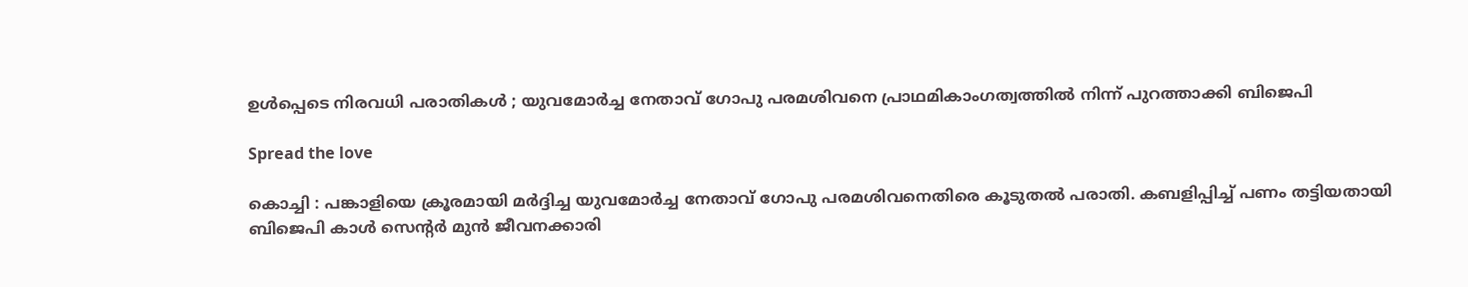ഉൾപ്പെടെ നിരവധി പരാതികൾ ; യുവമോര്‍ച്ച നേതാവ് ഗോപു പരമശിവനെ പ്രാഥമികാംഗത്വത്തില്‍ നിന്ന് പുറത്താക്കി ബിജെപി

Spread the love

കൊച്ചി : പങ്കാളിയെ ക്രൂരമായി മര്‍ദ്ദിച്ച യുവമോര്‍ച്ച നേതാവ് ഗോപു പരമശിവനെതിരെ കൂടുതല്‍ പരാതി. കബളിപ്പിച്ച്‌ പണം തട്ടിയതായി ബിജെപി കാള്‍ സെന്റര്‍ മുന്‍ ജീവനക്കാരി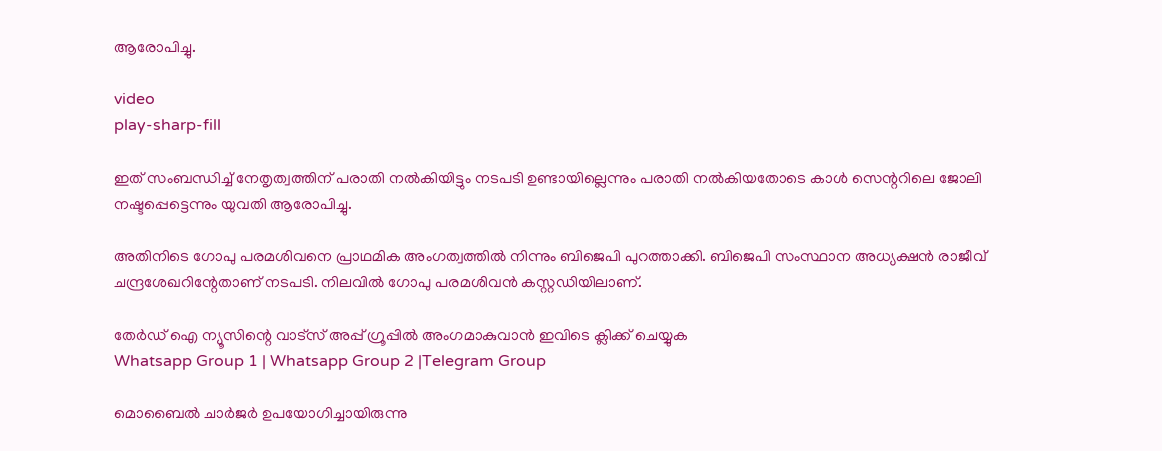ആരോപിച്ചു.

video
play-sharp-fill

ഇത് സംബന്ധിച്ച്‌ നേതൃത്വത്തിന് പരാതി നല്‍കിയിട്ടും നടപടി ഉണ്ടായില്ലെന്നും പരാതി നല്‍കിയതോടെ കാള്‍ സെന്ററിലെ ജോലി നഷ്ടപ്പെട്ടെന്നും യുവതി ആരോപിച്ചു.

അതിനിടെ ഗോപു പരമശിവനെ പ്രാഥമിക അംഗത്വത്തില്‍ നിന്നും ബിജെപി പുറത്താക്കി. ബിജെപി സംസ്ഥാന അധ്യക്ഷന്‍ രാജീവ് ചന്ദ്രശേഖറിന്റേതാണ് നടപടി. നിലവില്‍ ഗോപു പരമശിവന്‍ കസ്റ്റഡിയിലാണ്.

തേർഡ് ഐ ന്യൂസിന്റെ വാട്സ് അപ്പ് ഗ്രൂപ്പിൽ അംഗമാകുവാൻ ഇവിടെ ക്ലിക്ക് ചെയ്യുക
Whatsapp Group 1 | Whatsapp Group 2 |Telegram Group

മൊബൈല്‍ ചാര്‍ജര്‍ ഉപയോഗിച്ചായിരുന്നു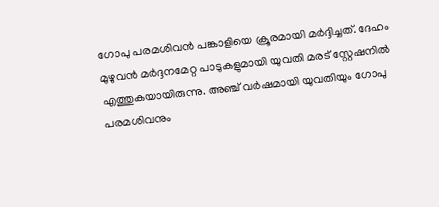ഗോപു പരമശിവന്‍ പങ്കാളിയെ ക്രൂരമായി മര്‍ദ്ദിച്ചത്. ദേഹം മുഴുവന്‍ മര്‍ദ്ദനമേറ്റ പാടുകളുമായി യുവതി മരട് സ്റ്റേഷനില്‍ എത്തുകയായിരുന്നു. അഞ്ച് വര്‍ഷമായി യുവതിയും ഗോപു പരമശിവനും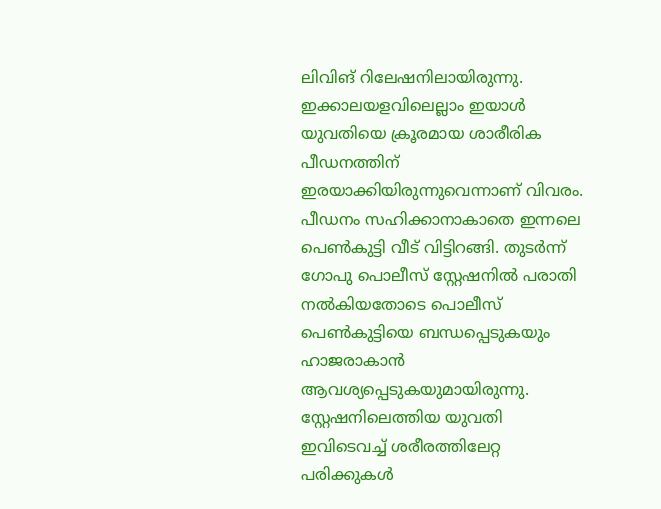ലിവിങ് റിലേഷനിലായിരുന്നു. ഇക്കാലയളവിലെല്ലാം ഇയാള്‍ യുവതിയെ ക്രൂരമായ ശാരീരിക പീഡനത്തിന് ഇരയാക്കിയിരുന്നുവെന്നാണ് വിവരം. പീഡനം സഹിക്കാനാകാതെ ഇന്നലെ പെണ്‍കുട്ടി വീട് വിട്ടിറങ്ങി. തുടര്‍ന്ന് ഗോപു പൊലീസ് സ്റ്റേഷനില്‍ പരാതി നല്‍കിയതോടെ പൊലീസ് പെണ്‍കുട്ടിയെ ബന്ധപ്പെടുകയും ഹാജരാകാന്‍ ആവശ്യപ്പെടുകയുമായിരുന്നു. സ്റ്റേഷനിലെത്തിയ യുവതി ഇവിടെവച്ച്‌ ശരീരത്തിലേറ്റ പരിക്കുകള്‍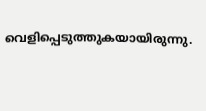വെളിപ്പെടുത്തുകയായിരുന്നു.